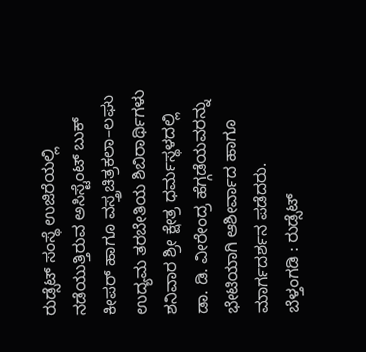ರುಡ್ಸೆಟ್ ಸಂಸ್ಥೆ ಉಜಿರೆಯಲ್ಲಿ ನಡೆಯುತ್ತಿರುವ ಅಸಿಸ್ಟೆಂಟ್ ಬುಕ್ ಕೀಪರ್ ಹಾಗೂ ವಸ್ತ್ರಚಿತ್ರಕಲಾ–ಲಘು ಉದ್ಯಮ ತರಬೇತಿಯ ಶಿಬಿರಾರ್ಥಿಗಳು ಶನಿವಾರ ಶ್ರೀ ಕ್ಷೇತ್ರ ಧರ್ಮಸ್ಥಳದಲ್ಲಿ ಡಾ. ಡಿ. ವೀರೇಂದ್ರ ಹೆಗ್ಗಡೆಯವರನ್ನು ಭೇಟಿಯಾಗಿ ಆಶೀರ್ವಾದ ಹಾಗೂ ಮಾರ್ಗದರ್ಶನ ಪಡೆದರು.
ಬೆಳ್ತಂಗಡಿ : ರುಡ್ಸೆಟ್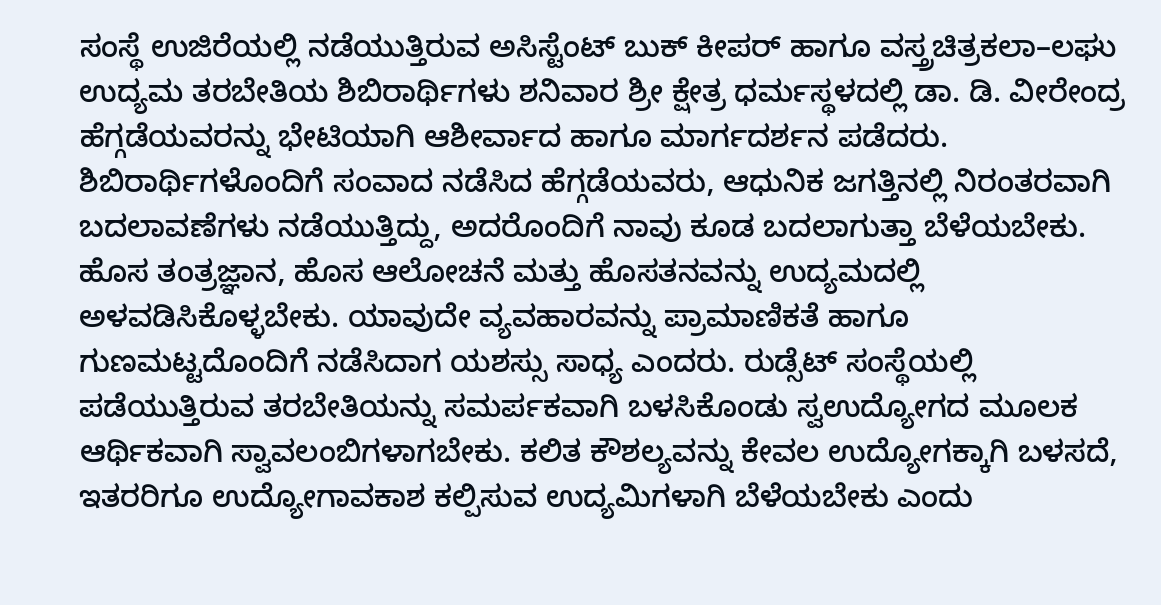ಸಂಸ್ಥೆ ಉಜಿರೆಯಲ್ಲಿ ನಡೆಯುತ್ತಿರುವ ಅಸಿಸ್ಟೆಂಟ್ ಬುಕ್ ಕೀಪರ್ ಹಾಗೂ ವಸ್ತ್ರಚಿತ್ರಕಲಾ–ಲಘು ಉದ್ಯಮ ತರಬೇತಿಯ ಶಿಬಿರಾರ್ಥಿಗಳು ಶನಿವಾರ ಶ್ರೀ ಕ್ಷೇತ್ರ ಧರ್ಮಸ್ಥಳದಲ್ಲಿ ಡಾ. ಡಿ. ವೀರೇಂದ್ರ ಹೆಗ್ಗಡೆಯವರನ್ನು ಭೇಟಿಯಾಗಿ ಆಶೀರ್ವಾದ ಹಾಗೂ ಮಾರ್ಗದರ್ಶನ ಪಡೆದರು.
ಶಿಬಿರಾರ್ಥಿಗಳೊಂದಿಗೆ ಸಂವಾದ ನಡೆಸಿದ ಹೆಗ್ಗಡೆಯವರು, ಆಧುನಿಕ ಜಗತ್ತಿನಲ್ಲಿ ನಿರಂತರವಾಗಿ ಬದಲಾವಣೆಗಳು ನಡೆಯುತ್ತಿದ್ದು, ಅದರೊಂದಿಗೆ ನಾವು ಕೂಡ ಬದಲಾಗುತ್ತಾ ಬೆಳೆಯಬೇಕು. ಹೊಸ ತಂತ್ರಜ್ಞಾನ, ಹೊಸ ಆಲೋಚನೆ ಮತ್ತು ಹೊಸತನವನ್ನು ಉದ್ಯಮದಲ್ಲಿ ಅಳವಡಿಸಿಕೊಳ್ಳಬೇಕು. ಯಾವುದೇ ವ್ಯವಹಾರವನ್ನು ಪ್ರಾಮಾಣಿಕತೆ ಹಾಗೂ ಗುಣಮಟ್ಟದೊಂದಿಗೆ ನಡೆಸಿದಾಗ ಯಶಸ್ಸು ಸಾಧ್ಯ ಎಂದರು. ರುಡ್ಸೆಟ್ ಸಂಸ್ಥೆಯಲ್ಲಿ ಪಡೆಯುತ್ತಿರುವ ತರಬೇತಿಯನ್ನು ಸಮರ್ಪಕವಾಗಿ ಬಳಸಿಕೊಂಡು ಸ್ವಉದ್ಯೋಗದ ಮೂಲಕ ಆರ್ಥಿಕವಾಗಿ ಸ್ವಾವಲಂಬಿಗಳಾಗಬೇಕು. ಕಲಿತ ಕೌಶಲ್ಯವನ್ನು ಕೇವಲ ಉದ್ಯೋಗಕ್ಕಾಗಿ ಬಳಸದೆ, ಇತರರಿಗೂ ಉದ್ಯೋಗಾವಕಾಶ ಕಲ್ಪಿಸುವ ಉದ್ಯಮಿಗಳಾಗಿ ಬೆಳೆಯಬೇಕು ಎಂದು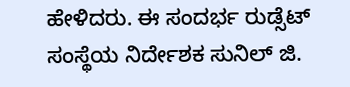ಹೇಳಿದರು. ಈ ಸಂದರ್ಭ ರುಡ್ಸೆಟ್ ಸಂಸ್ಥೆಯ ನಿರ್ದೇಶಕ ಸುನಿಲ್ ಜಿ.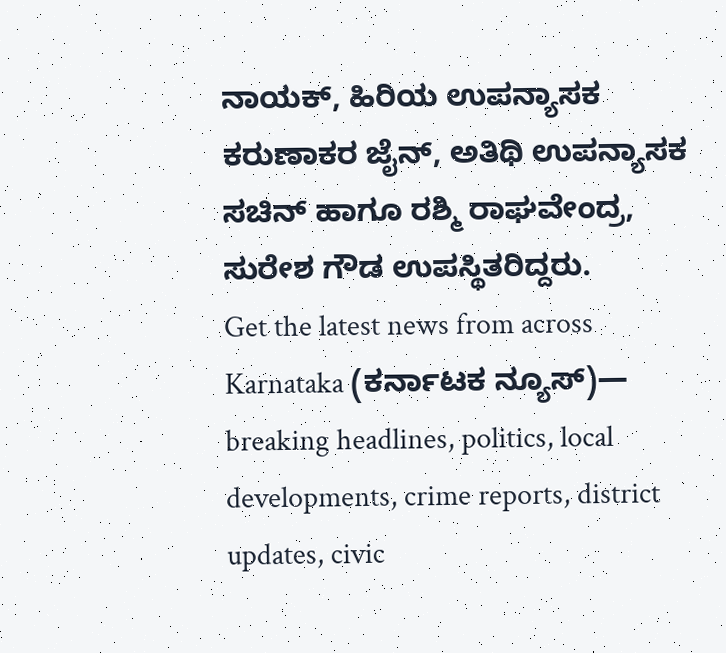ನಾಯಕ್, ಹಿರಿಯ ಉಪನ್ಯಾಸಕ ಕರುಣಾಕರ ಜೈನ್, ಅತಿಥಿ ಉಪನ್ಯಾಸಕ ಸಚಿನ್ ಹಾಗೂ ರಶ್ಮಿ ರಾಘವೇಂದ್ರ, ಸುರೇಶ ಗೌಡ ಉಪಸ್ಥಿತರಿದ್ದರು.
Get the latest news from across Karnataka (ಕರ್ನಾಟಕ ನ್ಯೂಸ್)— breaking headlines, politics, local developments, crime reports, district updates, civic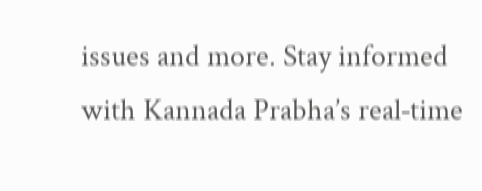issues and more. Stay informed with Kannada Prabha’s real‑time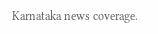Karnataka news coverage.